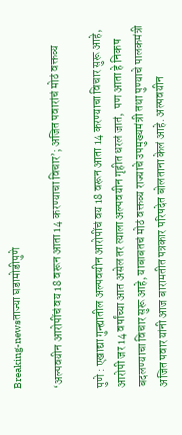Breaking-newsताज्या घडामोडीपुणे

‘अल्पवयीन आरोपींचं वय 18 वरून आता 14 करण्याचा विचार’; अजित पवारांचं मोठं वक्तव्य

पुणे : एखाद्या गुन्ह्यातील अल्पवयीन आरोपींचं वय 18 वरून आता 14 करण्याचा विचार सुरू आहे, आरोपी जर 14 वर्षांच्या आत असेल तर त्याला अल्पवयीन गृहीत धरलं जातं,  पण आता हे निकष बदलण्याचा विचार सुरू आहे, याबाबतचं मोठं वक्तव्य राज्याचे उपमुख्यमंत्री तथा पुण्याचे पालकमंत्री अजित पवार यांनी आज बारामतीत पत्रकार परिषदेत बोलताना केलं आहे. अल्पवयीन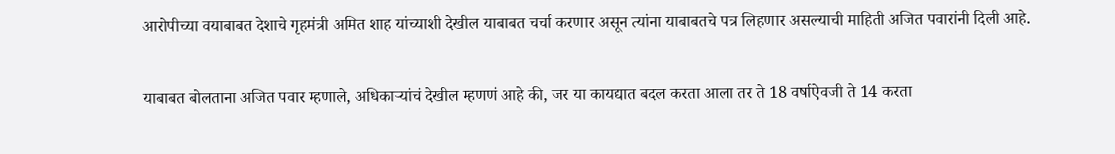आरोपीच्या वयाबाबत देशाचे गृहमंत्री अमित शाह यांच्याशी देखील याबाबत चर्चा करणार असून त्यांना याबाबतचे पत्र लिहणार असल्याची माहिती अजित पवारांनी दिली आहे.

याबाबत बोलताना अजित पवार म्हणाले, अधिकाऱ्यांचं देखील म्हणणं आहे की, जर या कायद्यात बदल करता आला तर ते 18 वर्षाऐवजी ते 14 करता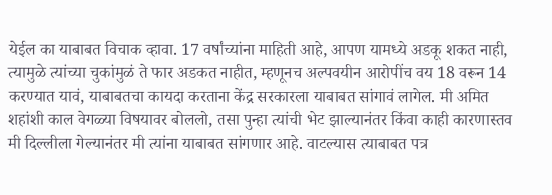येईल का याबाबत विचाक व्हावा. 17 वर्षांच्यांना माहिती आहे, आपण यामध्ये अडकू शकत नाही, त्यामुळे त्यांच्या चुकांमुळं ते फार अडकत नाहीत, म्हणूनच अल्पवयीन आरोपींच वय 18 वरून 14 करण्यात यावं, याबाबतचा कायदा करताना केंद्र सरकारला याबाबत सांगावं लागेल. मी अमित शहांशी काल वेगळ्या विषयावर बोललो, तसा पुन्हा त्यांची भेट झाल्यानंतर किंवा काही कारणास्तव मी दिल्लीला गेल्यानंतर मी त्यांना याबाबत सांगणार आहे. वाटल्यास त्याबाबत पत्र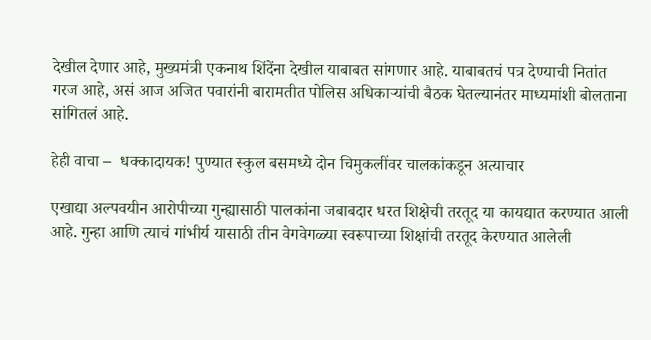देखील देणार आहे, मुख्यमंत्री एकनाथ शिंदेंना देखील याबाबत सांगणार आहे. याबाबतचं पत्र देण्याची नितांत गरज आहे, असं आज अजित पवारांनी बारामतीत पोलिस अधिकाऱ्यांची बैठक घेतल्यानंतर माध्यमांशी बोलताना सांगितलं आहे.

हेही वाचा –  धक्कादायक! पुण्यात स्कुल बसमध्ये दोन चिमुकलींवर चालकांकडून अत्याचार

एखाद्या अल्पवयीन आरोपीच्या गुन्ह्यासाठी पालकांना जबाबदार धरत शिक्षेची तरतूद या कायद्यात करण्यात आली आहे. गुन्हा आणि त्याचं गांभीर्य यासाठी तीन वेगवेगळ्या स्वरूपाच्या शिक्षांची तरतूद केरण्यात आलेली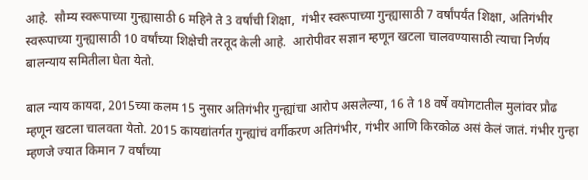आहे.  सौम्य स्वरूपाच्या गुन्ह्यासाठी 6 महिने ते 3 वर्षांची शिक्षा,  गंभीर स्वरूपाच्या गुन्ह्यासाठी 7 वर्षांपर्यंत शिक्षा, अतिगंभीर स्वरूपाच्या गुन्ह्यासाठी 10 वर्षांच्या शिक्षेची तरतूद केली आहे.  आरोपीवर सज्ञान म्हणून खटला चालवण्यासाठी त्याचा निर्णय बालन्याय समितीला घेता येतो.

बाल न्याय कायदा, 2015च्या कलम 15 नुसार अतिगंभीर गुन्ह्यांचा आरोप असलेल्या, 16 ते 18 वर्षे वयोगटातील मुलांवर प्रौढ म्हणून खटला चालवता येतो. 2015 कायद्यांतर्गत गुन्ह्यांचं वर्गीकरण अतिगंभीर, गंभीर आणि किरकोळ असं केलं जातं. गंभीर गुन्हा म्हणजे ज्यात किमान 7 वर्षांच्या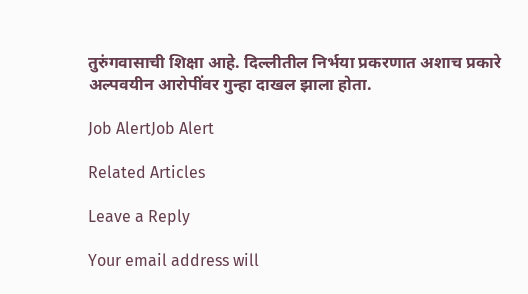तुरुंगवासाची शिक्षा आहे. दिल्लीतील निर्भया प्रकरणात अशाच प्रकारे अल्पवयीन आरोपींवर गुन्हा दाखल झाला होता.

Job AlertJob Alert

Related Articles

Leave a Reply

Your email address will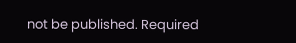not be published. Required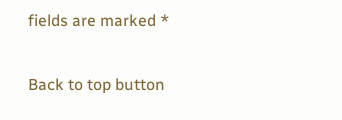fields are marked *

Back to top button